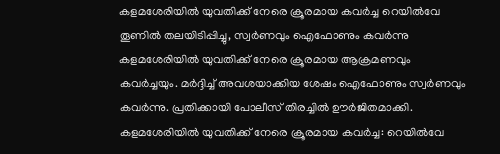കളമശേരിയിൽ യുവതിക്ക് നേരെ ക്രൂരമായ കവർച്ച റെയിൽവേ തൂണിൽ തലയിടിപ്പിച്ചു, സ്വർണവും ഐഫോണും കവർന്നു
കളമശേരിയിൽ യുവതിക്ക് നേരെ ക്രൂരമായ ആക്രമണവും കവർച്ചയും. മർദ്ദിച്ച് അവശയാക്കിയ ശേഷം ഐഫോണും സ്വർണവും കവർന്നു. പ്രതിക്കായി പോലീസ് തിരച്ചിൽ ഊർജിതമാക്കി.
കളമശേരിയിൽ യുവതിക്ക് നേരെ ക്രൂരമായ കവർച്ച: റെയിൽവേ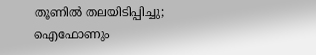തൂണിൽ തലയിടിപ്പിച്ചു; ഐഫോണും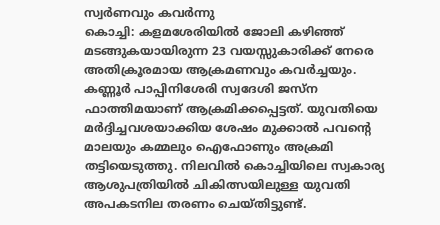സ്വർണവും കവർന്നു
കൊച്ചി: കളമശേരിയിൽ ജോലി കഴിഞ്ഞ് മടങ്ങുകയായിരുന്ന 23 വയസ്സുകാരിക്ക് നേരെ അതിക്രൂരമായ ആക്രമണവും കവർച്ചയും. കണ്ണൂർ പാപ്പിനിശേരി സ്വദേശി ജസ്ന ഫാത്തിമയാണ് ആക്രമിക്കപ്പെട്ടത്. യുവതിയെ മർദ്ദിച്ചവശയാക്കിയ ശേഷം മുക്കാൽ പവന്റെ മാലയും കമ്മലും ഐഫോണും അക്രമി തട്ടിയെടുത്തു. നിലവിൽ കൊച്ചിയിലെ സ്വകാര്യ ആശുപത്രിയിൽ ചികിത്സയിലുള്ള യുവതി അപകടനില തരണം ചെയ്തിട്ടുണ്ട്.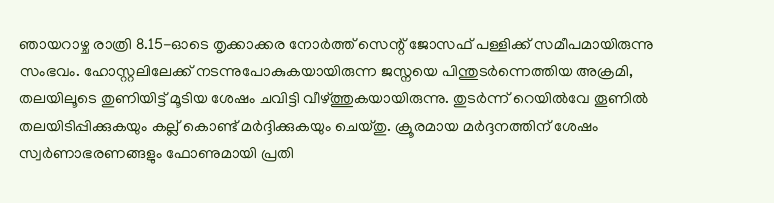ഞായറാഴ്ച രാത്രി 8.15-ഓടെ തൃക്കാക്കര നോർത്ത് സെന്റ് ജോസഫ് പള്ളിക്ക് സമീപമായിരുന്നു സംഭവം. ഹോസ്റ്റലിലേക്ക് നടന്നുപോകുകയായിരുന്ന ജസ്നയെ പിന്തുടർന്നെത്തിയ അക്രമി, തലയിലൂടെ തുണിയിട്ട് മൂടിയ ശേഷം ചവിട്ടി വീഴ്ത്തുകയായിരുന്നു. തുടർന്ന് റെയിൽവേ തൂണിൽ തലയിടിപ്പിക്കുകയും കല്ല് കൊണ്ട് മർദ്ദിക്കുകയും ചെയ്തു. ക്രൂരമായ മർദ്ദനത്തിന് ശേഷം സ്വർണാഭരണങ്ങളും ഫോണുമായി പ്രതി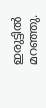ഇരുട്ടിൽ മറഞ്ഞു.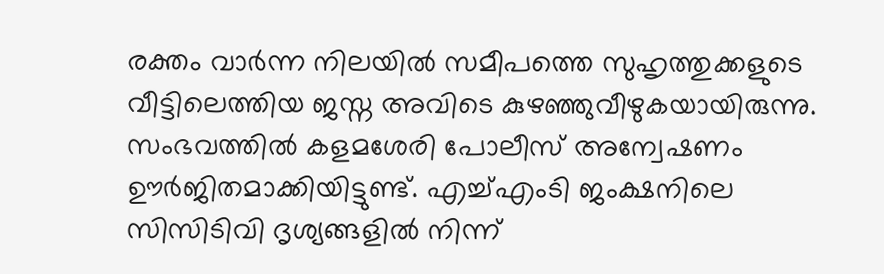രക്തം വാർന്ന നിലയിൽ സമീപത്തെ സുഹൃത്തുക്കളുടെ വീട്ടിലെത്തിയ ജസ്ന അവിടെ കുഴഞ്ഞുവീഴുകയായിരുന്നു. സംഭവത്തിൽ കളമശേരി പോലീസ് അന്വേഷണം ഊർജിതമാക്കിയിട്ടുണ്ട്. എച്ച്എംടി ജംക്ഷനിലെ സിസിടിവി ദൃശ്യങ്ങളിൽ നിന്ന്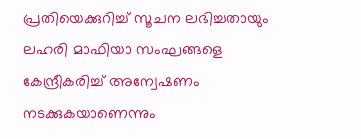പ്രതിയെക്കുറിച്ച് സൂചന ലഭിച്ചതായും ലഹരി മാഫിയാ സംഘങ്ങളെ കേന്ദ്രീകരിച്ച് അന്വേഷണം നടക്കുകയാണെന്നും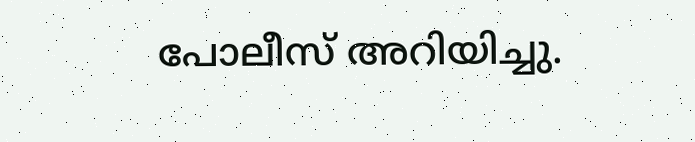പോലീസ് അറിയിച്ചു.